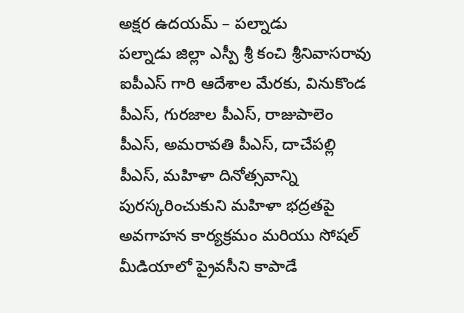అక్షర ఉదయమ్ – పల్నాడు
పల్నాడు జిల్లా ఎస్పీ శ్రీ కంచి శ్రీనివాసరావు ఐపీఎస్ గారి ఆదేశాల మేరకు, వినుకొండ పీఎస్, గురజాల పీఎస్, రాజుపాలెం పీఎస్, అమరావతి పీఎస్, దాచేపల్లి పీఎస్, మహిళా దినోత్సవాన్ని పురస్కరించుకుని మహిళా భద్రతపై అవగాహన కార్యక్రమం మరియు సోషల్ మీడియాలో ప్రైవసీని కాపాడే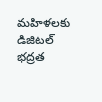మహిళలకు డిజిటల్ భద్రత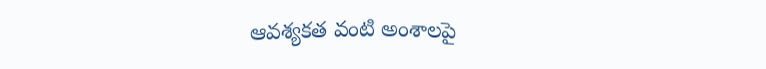ఆవశ్యకత వంటి అంశాలపై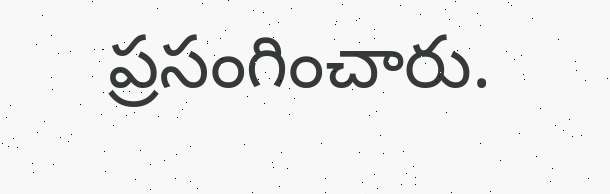ప్రసంగించారు.